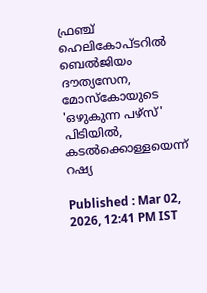ഫ്രഞ്ച് ഹെലികോപ്ടറിൽ ബെൽജിയം ദൗത്യസേന, മോസ്കോയുടെ 'ഒഴുകുന്ന പഴ്സ്' പിടിയിൽ, കടൽക്കൊള്ളയെന്ന് റഷ്യ

Published : Mar 02, 2026, 12:41 PM IST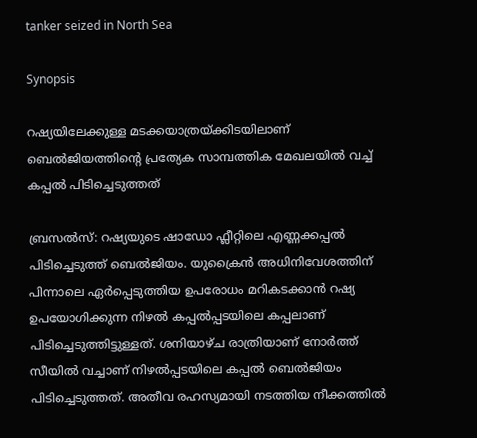tanker seized in North Sea

Synopsis

റഷ്യയിലേക്കുള്ള മടക്കയാത്രയ്ക്കിടയിലാണ് ബെൽജിയത്തിന്റെ പ്രത്യേക സാമ്പത്തിക മേഖലയിൽ വച്ച് കപ്പൽ പിടിച്ചെടുത്തത്

ബ്രസൽസ്: റഷ്യയുടെ ഷാഡോ ഫ്ലീറ്റിലെ എണ്ണക്കപ്പൽ പിടിച്ചെടുത്ത് ബെൽജിയം. യുക്രൈൻ അധിനിവേശത്തിന് പിന്നാലെ ഏർപ്പെടുത്തിയ ഉപരോധം മറികടക്കാൻ റഷ്യ ഉപയോഗിക്കുന്ന നിഴൽ കപ്പൽപ്പടയിലെ കപ്പലാണ് പിടിച്ചെടുത്തിട്ടുള്ളത്. ശനിയാഴ്ച രാത്രിയാണ് നോർത്ത് സീയിൽ വച്ചാണ് നിഴൽപ്പടയിലെ കപ്പൽ ബെൽജിയം പിടിച്ചെടുത്തത്. അതീവ രഹസ്യമായി നടത്തിയ നീക്കത്തിൽ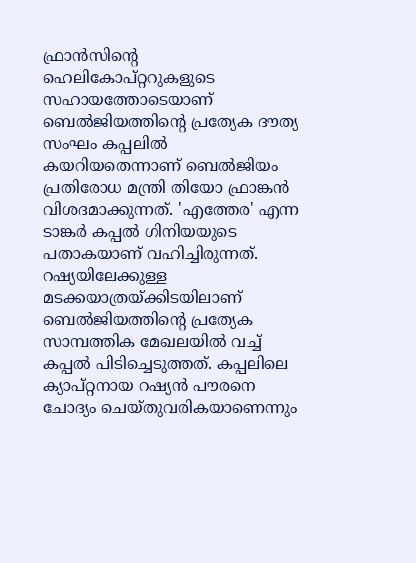ഫ്രാൻസിന്റെ ഹെലികോപ്റ്ററുകളുടെ സഹായത്തോടെയാണ് ബെൽജിയത്തിന്റെ പ്രത്യേക ദൗത്യ സംഘം കപ്പലിൽ കയറിയതെന്നാണ് ബെൽജിയം പ്രതിരോധ മന്ത്രി തിയോ ഫ്രാങ്കൻ വിശദമാക്കുന്നത്. 'എത്തേര' എന്ന ടാങ്കർ കപ്പൽ ഗിനിയയുടെ പതാകയാണ് വഹിച്ചിരുന്നത്. റഷ്യയിലേക്കുള്ള മടക്കയാത്രയ്ക്കിടയിലാണ് ബെൽജിയത്തിന്റെ പ്രത്യേക സാമ്പത്തിക മേഖലയിൽ വച്ച് കപ്പൽ പിടിച്ചെടുത്തത്. കപ്പലിലെ ക്യാപ്റ്റനായ റഷ്യൻ പൗരനെ ചോദ്യം ചെയ്തുവരികയാണെന്നും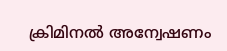ക്രിമിനൽ അന്വേഷണം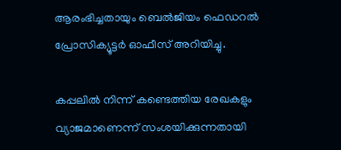ആരംഭിച്ചതായും ബെൽജിയം ഫെഡറൽ പ്രോസിക്യൂട്ടർ ഓഫീസ് അറിയിച്ചു.

കപ്പലിൽ നിന്ന് കണ്ടെത്തിയ രേഖകളും വ്യാജമാണെന്ന് സംശയിക്കുന്നതായി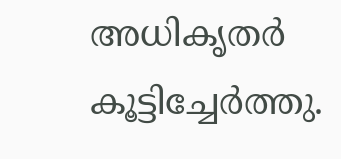അധികൃതർ കൂട്ടിച്ചേർത്തു.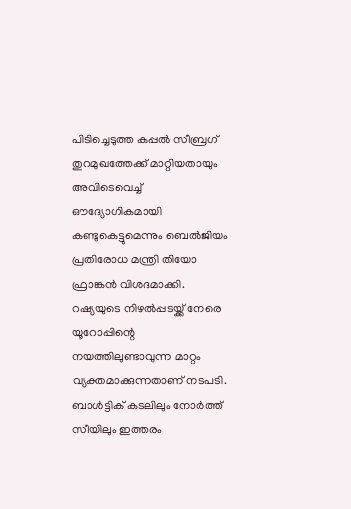പിടിച്ചെടുത്ത കപ്പൽ സീബ്രഗ് തുറമുഖത്തേക്ക് മാറ്റിയതായും അവിടെവെച്ച് ഔദ്യോഗികമായി കണ്ടുകെട്ടുമെന്നും ബെൽജിയം പ്രതിരോധ മന്ത്രി തിയോ ഫ്രാങ്കൻ വിശദമാക്കി. റഷ്യയുടെ നിഴൽപ്പടയ്ക്ക് നേരെ യൂറോപ്പിന്റെ നയത്തിലുണ്ടാവുന്ന മാറ്റം വ്യക്തമാക്കുന്നതാണ് നടപടി. ബാൾട്ടിക് കടലിലും നോർത്ത് സീയിലും ഇത്തരം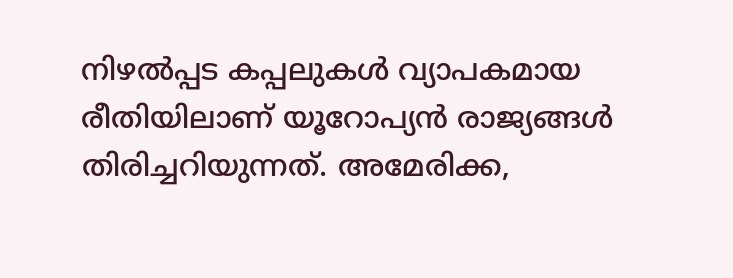നിഴൽപ്പട കപ്പലുകൾ വ്യാപകമായ രീതിയിലാണ് യൂറോപ്യൻ രാജ്യങ്ങൾ തിരിച്ചറിയുന്നത്. അമേരിക്ക,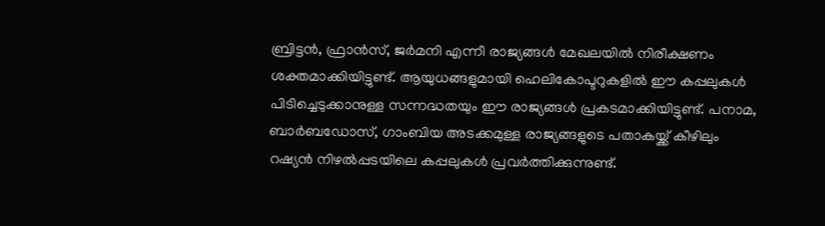ബ്രിട്ടൻ, ഫ്രാൻസ്, ജർമനി എന്നീ രാജ്യങ്ങൾ മേഖലയിൽ നിരീക്ഷണം ശക്തമാക്കിയിട്ടുണ്ട്. ആയുധങ്ങളുമായി ഹെലികോപ്ടറുകളിൽ ഈ കപ്പലുകൾ പിടിച്ചെടുക്കാനുള്ള സന്നദ്ധതയും ഈ രാജ്യങ്ങൾ പ്രകടമാക്കിയിട്ടുണ്ട്. പനാമ, ബാർബഡോസ്, ഗാംബിയ അടക്കമുള്ള രാജ്യങ്ങളുടെ പതാകയ്ക്ക് കീഴിലും റഷ്യൻ നിഴൽപ്പടയിലെ കപ്പലുകൾ പ്രവർത്തിക്കുന്നുണ്ട്.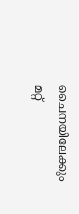ചൈനയിലേക്കും മറ്റ്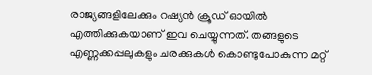രാജ്യങ്ങളിലേക്കും റഷ്യൻ ക്രൂഡ് ഓയിൽ എത്തിക്കുകയാണ് ഇവ ചെയ്യുന്നത്. തങ്ങളുടെ എണ്ണക്കപ്പലുകളും ചരക്കുകൾ കൊണ്ടുപോകുന്ന മറ്റ്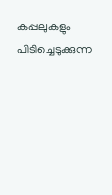കപ്പലുകളും പിടിച്ചെടുക്കുന്ന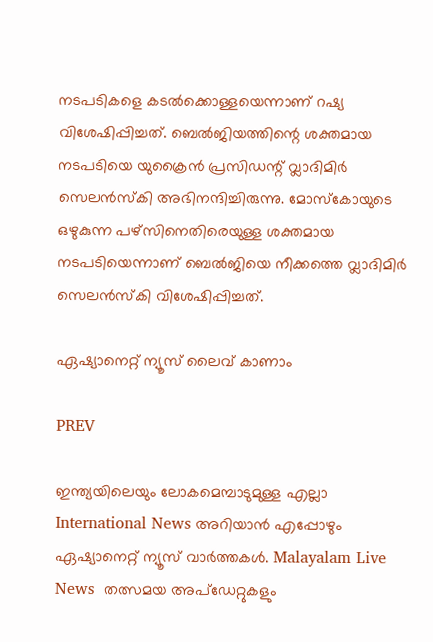നടപടികളെ കടൽക്കൊള്ളയെന്നാണ് റഷ്യ വിശേഷിപ്പിച്ചത്. ബെൽജിയത്തിന്റെ ശക്തമായ നടപടിയെ യുക്രൈൻ പ്രസിഡന്റ് വ്ലാദിമിർ സെലൻസ്കി അഭിനന്ദിച്ചിരുന്നു. മോസ്കോയുടെ ഒഴുകുന്ന പഴ്സിനെതിരെയുള്ള ശക്തമായ നടപടിയെന്നാണ് ബെൽജിയെ നീക്കത്തെ വ്ലാദിമിർ സെലൻസ്കി വിശേഷിപ്പിച്ചത്.

ഏഷ്യാനെറ്റ് ന്യൂസ് ലൈവ് കാണാം

PREV

ഇന്ത്യയിലെയും ലോകമെമ്പാടുമുള്ള എല്ലാ International News അറിയാൻ എപ്പോഴും ഏഷ്യാനെറ്റ് ന്യൂസ് വാർത്തകൾ. Malayalam Live News  തത്സമയ അപ്‌ഡേറ്റുകളും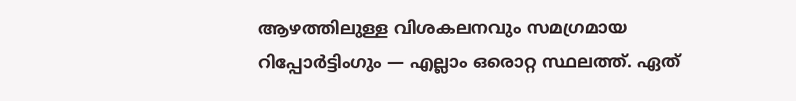ആഴത്തിലുള്ള വിശകലനവും സമഗ്രമായ റിപ്പോർട്ടിംഗും — എല്ലാം ഒരൊറ്റ സ്ഥലത്ത്. ഏത്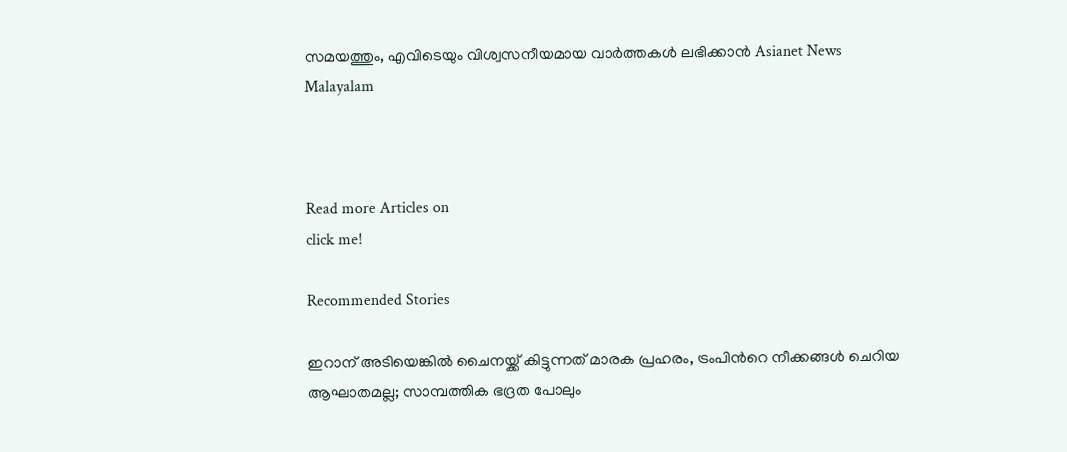സമയത്തും, എവിടെയും വിശ്വസനീയമായ വാർത്തകൾ ലഭിക്കാൻ Asianet News Malayalam



Read more Articles on
click me!

Recommended Stories

ഇറാന് അടിയെങ്കിൽ ചൈനയ്ക്ക് കിട്ടുന്നത് മാരക പ്രഹരം, ട്രംപിന്‍റെ നീക്കങ്ങൾ ചെറിയ ആഘാതമല്ല; സാമ്പത്തിക ഭദ്രത പോലും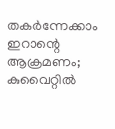തകർന്നേക്കാം
ഇറാന്റെ ആക്രമണം; കുവൈറ്റിൽ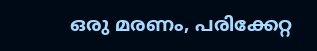ഒരു മരണം, പരിക്കേറ്റ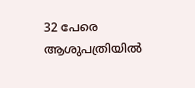32 പേരെ ആശുപത്രിയിൽ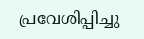പ്രവേശിപ്പിച്ചു